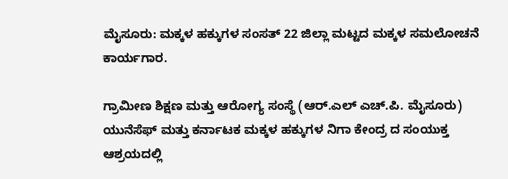ಮೈಸೂರು: ಮಕ್ಕಳ ಹಕ್ಕುಗಳ ಸಂಸತ್ 22 ಜಿಲ್ಲಾ ಮಟ್ಟದ ಮಕ್ಕಳ ಸಮಲೋಚನೆ ಕಾರ್ಯಗಾರ.

ಗ್ರಾಮೀಣ ಶಿಕ್ಷಣ ಮತ್ತು ಆರೋಗ್ಯ ಸಂಸ್ಥೆ (ಆರ್.ಎಲ್ ಎಚ್.ಪಿ. ಮೈಸೂರು) ಯುನೆಸೆಫ್ ಮತ್ತು ಕರ್ನಾಟಕ ಮಕ್ಕಳ ಹಕ್ಕುಗಳ ನಿಗಾ ಕೇಂದ್ರ ದ ಸಂಯುಕ್ತ ಆಶ್ರಯದಲ್ಲಿ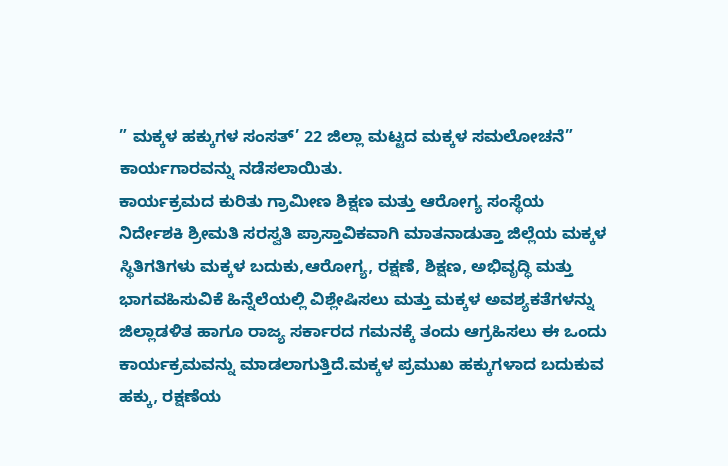” ಮಕ್ಕಳ ಹಕ್ಕುಗಳ ಸಂಸತ್’ 22 ಜಿಲ್ಲಾ ಮಟ್ಟದ ಮಕ್ಕಳ ಸಮಲೋಚನೆ” ಕಾರ್ಯಗಾರವನ್ನು ನಡೆಸಲಾಯಿತು.
ಕಾರ್ಯಕ್ರಮದ ಕುರಿತು ಗ್ರಾಮೀಣ ಶಿಕ್ಷಣ ಮತ್ತು ಆರೋಗ್ಯ ಸಂಸ್ಥೆಯ ನಿರ್ದೇಶಕಿ ಶ್ರೀಮತಿ ಸರಸ್ವತಿ ಪ್ರಾಸ್ತಾವಿಕವಾಗಿ ಮಾತನಾಡುತ್ತಾ ಜಿಲ್ಲೆಯ ಮಕ್ಕಳ ಸ್ಥಿತಿಗತಿಗಳು ಮಕ್ಕಳ ಬದುಕು,ಆರೋಗ್ಯ, ರಕ್ಷಣೆ, ಶಿಕ್ಷಣ, ಅಭಿವೃದ್ಧಿ ಮತ್ತು ಭಾಗವಹಿಸುವಿಕೆ ಹಿನ್ನೆಲೆಯಲ್ಲಿ ವಿಶ್ಲೇಷಿಸಲು ಮತ್ತು ಮಕ್ಕಳ ಅವಶ್ಯಕತೆಗಳನ್ನು ಜಿಲ್ಲಾಡಳಿತ ಹಾಗೂ ರಾಜ್ಯ ಸರ್ಕಾರದ ಗಮನಕ್ಕೆ ತಂದು ಆಗ್ರಹಿಸಲು ಈ ಒಂದು ಕಾರ್ಯಕ್ರಮವನ್ನು ಮಾಡಲಾಗುತ್ತಿದೆ.ಮಕ್ಕಳ ಪ್ರಮುಖ ಹಕ್ಕುಗಳಾದ ಬದುಕುವ ಹಕ್ಕು, ರಕ್ಷಣೆಯ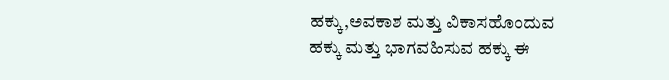ಹಕ್ಕು,ಅವಕಾಶ ಮತ್ತು ವಿಕಾಸಹೊಂದುವ ಹಕ್ಕು ಮತ್ತು ಭಾಗವಹಿಸುವ ಹಕ್ಕು ಈ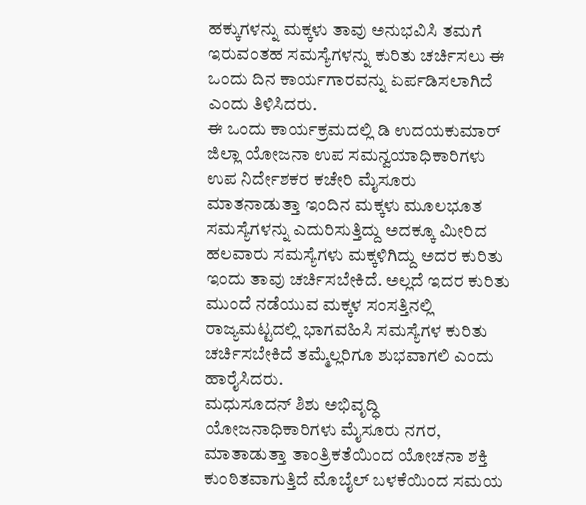ಹಕ್ಕುಗಳನ್ನು ಮಕ್ಕಳು ತಾವು ಅನುಭವಿಸಿ ತಮಗೆ ಇರುವಂತಹ ಸಮಸ್ಯೆಗಳನ್ನು ಕುರಿತು ಚರ್ಚಿಸಲು ಈ ಒಂದು ದಿನ ಕಾರ್ಯಗಾರವನ್ನು ಏರ್ಪಡಿಸಲಾಗಿದೆ ಎಂದು ತಿಳಿಸಿದರು.
ಈ ಒಂದು ಕಾರ್ಯಕ್ರಮದಲ್ಲಿ ಡಿ ಉದಯಕುಮಾರ್ ಜಿಲ್ಲಾ ಯೋಜನಾ ಉಪ ಸಮನ್ವಯಾಧಿಕಾರಿಗಳು ಉಪ ನಿರ್ದೇಶಕರ ಕಚೇರಿ ಮೈಸೂರು ಮಾತನಾಡುತ್ತಾ ಇಂದಿನ ಮಕ್ಕಳು ಮೂಲಭೂತ ಸಮಸ್ಯೆಗಳನ್ನು ಎದುರಿಸುತ್ತಿದ್ದು ಅದಕ್ಕೂ ಮೀರಿದ ಹಲವಾರು ಸಮಸ್ಯೆಗಳು ಮಕ್ಕಳಿಗಿದ್ದು ಅದರ ಕುರಿತು ಇಂದು ತಾವು ಚರ್ಚಿಸಬೇಕಿದೆ. ಅಲ್ಲದೆ ಇದರ ಕುರಿತು ಮುಂದೆ ನಡೆಯುವ ಮಕ್ಕಳ ಸಂಸತ್ತಿನಲ್ಲಿ ರಾಜ್ಯಮಟ್ಟದಲ್ಲಿ ಭಾಗವಹಿಸಿ ಸಮಸ್ಯೆಗಳ ಕುರಿತು ಚರ್ಚಿಸಬೇಕಿದೆ ತಮ್ಮೆಲ್ಲರಿಗೂ ಶುಭವಾಗಲಿ ಎಂದು ಹಾರೈಸಿದರು.
ಮಧುಸೂದನ್ ಶಿಶು ಅಭಿವೃದ್ಧಿ ಯೋಜನಾಧಿಕಾರಿಗಳು ಮೈಸೂರು ನಗರ, ಮಾತಾಡುತ್ತಾ ತಾಂತ್ರಿಕತೆಯಿಂದ ಯೋಚನಾ ಶಕ್ತಿ ಕುಂಠಿತವಾಗುತ್ತಿದೆ ಮೊಬೈಲ್ ಬಳಕೆಯಿಂದ ಸಮಯ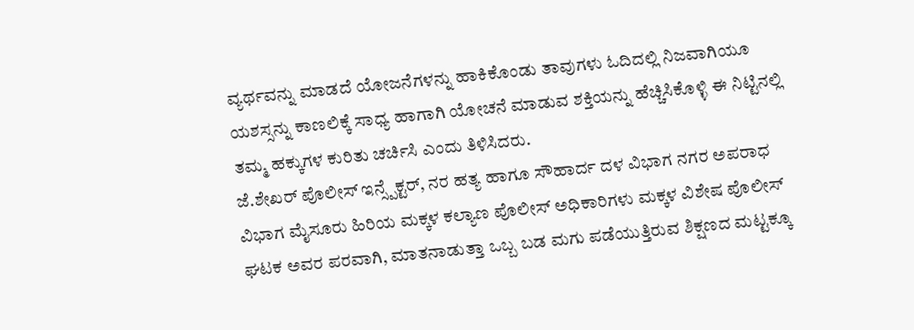ವ್ಯರ್ಥವನ್ನು ಮಾಡದೆ ಯೋಜನೆಗಳನ್ನು ಹಾಕಿಕೊಂಡು ತಾವುಗಳು ಓದಿದಲ್ಲಿ ನಿಜವಾಗಿಯೂ ಯಶಸ್ಸನ್ನು ಕಾಣಲಿಕ್ಕೆ ಸಾಧ್ಯ ಹಾಗಾಗಿ ಯೋಚನೆ ಮಾಡುವ ಶಕ್ತಿಯನ್ನು ಹೆಚ್ಚಿಸಿಕೊಳ್ಳಿ ಈ ನಿಟ್ಟಿನಲ್ಲಿ ತಮ್ಮ ಹಕ್ಕುಗಳ ಕುರಿತು ಚರ್ಚಿಸಿ ಎಂದು ತಿಳಿಸಿದರು.
ಜೆ.ಶೇಖರ್ ಪೊಲೀಸ್ ಇನ್ಸ್ಪೆಕ್ಟರ್, ನರ ಹತ್ಯ ಹಾಗೂ ಸೌಹಾರ್ದ ದಳ ವಿಭಾಗ ನಗರ ಅಪರಾಧ ವಿಭಾಗ ಮೈಸೂರು ಹಿರಿಯ ಮಕ್ಕಳ ಕಲ್ಯಾಣ ಪೊಲೀಸ್ ಅಧಿಕಾರಿಗಳು ಮಕ್ಕಳ ವಿಶೇಷ ಪೊಲೀಸ್ ಘಟಕ ಅವರ ಪರವಾಗಿ, ಮಾತನಾಡುತ್ತಾ ಒಬ್ಬ ಬಡ ಮಗು ಪಡೆಯುತ್ತಿರುವ ಶಿಕ್ಷಣದ ಮಟ್ಟಕ್ಕೂ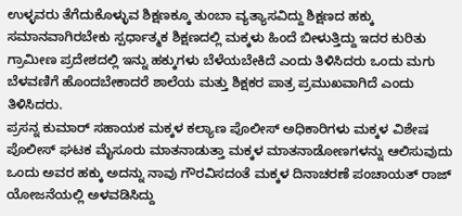ಉಳ್ಳವರು ತೆಗೆದುಕೊಳ್ಳುವ ಶಿಕ್ಷಣಕ್ಕೂ ತುಂಬಾ ವ್ಯತ್ಯಾಸವಿದ್ದು ಶಿಕ್ಷಣದ ಹಕ್ಕು ಸಮಾನವಾಗಿರಬೇಕು ಸ್ಪರ್ಧಾತ್ಮಕ ಶಿಕ್ಷಣದಲ್ಲಿ ಮಕ್ಕಳು ಹಿಂದೆ ಬೀಳುತ್ತಿದ್ದು ಇದರ ಕುರಿತು ಗ್ರಾಮೀಣ ಪ್ರದೇಶದಲ್ಲಿ ಇನ್ನು ಹಕ್ಕುಗಳು ಬೆಳೆಯಬೇಕಿದೆ ಎಂದು ತಿಳಿಸಿದರು ಒಂದು ಮಗು ಬೆಳವಣಿಗೆ ಹೊಂದಬೇಕಾದರೆ ಶಾಲೆಯ ಮತ್ತು ಶಿಕ್ಷಕರ ಪಾತ್ರ ಪ್ರಮುಖವಾಗಿದೆ ಎಂದು ತಿಳಿಸಿದರು.
ಪ್ರಸನ್ನ ಕುಮಾರ್ ಸಹಾಯಕ ಮಕ್ಕಳ ಕಲ್ಯಾಣ ಪೊಲೀಸ್ ಅಧಿಕಾರಿಗಳು ಮಕ್ಕಳ ವಿಶೇಷ ಪೊಲೀಸ್ ಘಟಕ ಮೈಸೂರು ಮಾತನಾಡುತ್ತಾ ಮಕ್ಕಳ ಮಾತನಾಡೋಣಗಳನ್ನು ಆಲಿಸುವುದು ಒಂದು ಅವರ ಹಕ್ಕು ಅದನ್ನು ನಾವು ಗೌರವಿಸದಂತೆ ಮಕ್ಕಳ ದಿನಾಚರಣೆ ಪಂಚಾಯತ್ ರಾಜ್ ಯೋಜನೆಯಲ್ಲಿ ಅಳವಡಿಸಿದ್ದು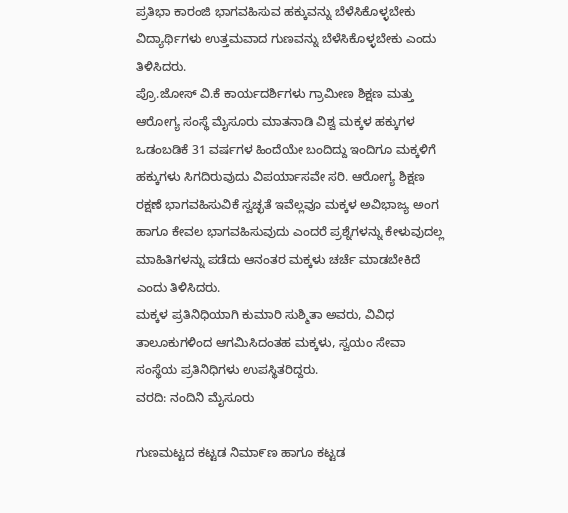ಪ್ರತಿಭಾ ಕಾರಂಜಿ ಭಾಗವಹಿಸುವ ಹಕ್ಕುವನ್ನು ಬೆಳೆಸಿಕೊಳ್ಳಬೇಕು ವಿದ್ಯಾರ್ಥಿಗಳು ಉತ್ತಮವಾದ ಗುಣವನ್ನು ಬೆಳೆಸಿಕೊಳ್ಳಬೇಕು ಎಂದು ತಿಳಿಸಿದರು.
ಪ್ರೊ.ಜೋಸ್ ವಿ.ಕೆ ಕಾರ್ಯದರ್ಶಿಗಳು ಗ್ರಾಮೀಣ ಶಿಕ್ಷಣ ಮತ್ತು ಆರೋಗ್ಯ ಸಂಸ್ಥೆ ಮೈಸೂರು ಮಾತನಾಡಿ ವಿಶ್ವ ಮಕ್ಕಳ ಹಕ್ಕುಗಳ ಒಡಂಬಡಿಕೆ 31 ವರ್ಷಗಳ ಹಿಂದೆಯೇ ಬಂದಿದ್ದು ಇಂದಿಗೂ ಮಕ್ಕಳಿಗೆ ಹಕ್ಕುಗಳು ಸಿಗದಿರುವುದು ವಿಪರ್ಯಾಸವೇ ಸರಿ. ಆರೋಗ್ಯ ಶಿಕ್ಷಣ ರಕ್ಷಣೆ ಭಾಗವಹಿಸುವಿಕೆ ಸ್ವಚ್ಛತೆ ಇವೆಲ್ಲವೂ ಮಕ್ಕಳ ಅವಿಭಾಜ್ಯ ಅಂಗ ಹಾಗೂ ಕೇವಲ ಭಾಗವಹಿಸುವುದು ಎಂದರೆ ಪ್ರಶ್ನೆಗಳನ್ನು ಕೇಳುವುದಲ್ಲ ಮಾಹಿತಿಗಳನ್ನು ಪಡೆದು ಆನಂತರ ಮಕ್ಕಳು ಚರ್ಚೆ ಮಾಡಬೇಕಿದೆ ಎಂದು ತಿಳಿಸಿದರು.
ಮಕ್ಕಳ ಪ್ರತಿನಿಧಿಯಾಗಿ ಕುಮಾರಿ ಸುಶ್ಮಿತಾ ಅವರು, ವಿವಿಧ ತಾಲೂಕುಗಳಿಂದ ಆಗಮಿಸಿದಂತಹ ಮಕ್ಕಳು, ಸ್ವಯಂ ಸೇವಾ ಸಂಸ್ಥೆಯ ಪ್ರತಿನಿಧಿಗಳು ಉಪಸ್ಥಿತರಿದ್ದರು.
ವರದಿ: ನಂದಿನಿ ಮೈಸೂರು

ಗುಣಮಟ್ಟದ ಕಟ್ಟಡ ನಿಮಾ೯ಣ ಹಾಗೂ ಕಟ್ಟಡ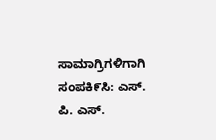ಸಾಮಾಗ್ರಿಗಳಿಗಾಗಿ ಸಂಪಕಿ೯ಸಿ: ಎಸ್. ಪಿ. ಎಸ್.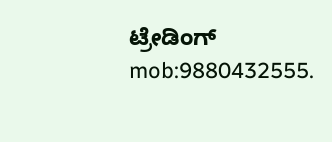ಟ್ರೇಡಿಂಗ್ mob:9880432555.